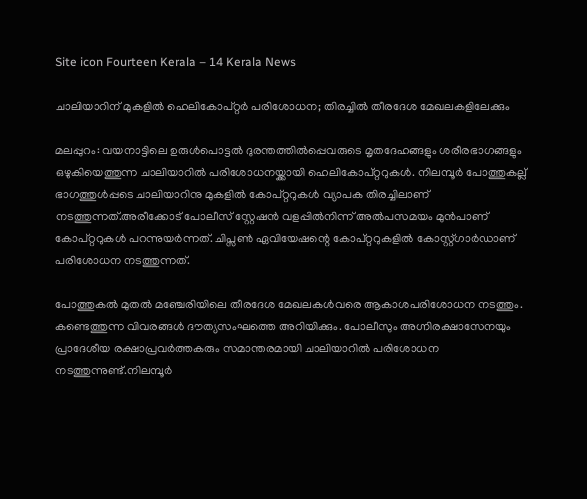Site icon Fourteen Kerala – 14 Kerala News

ചാലിയാറിന് മുകളിൽ ഹെലികോപ്റ്റർ പരിശോധന; തിരച്ചിൽ തീരദേശ മേഖലകളിലേക്കും

മലപ്പുറം: വയനാട്ടിലെ ഉരുള്‍പൊട്ടല്‍ ദുരന്തത്തില്‍പ്പെവരുടെ മൃതദേഹങ്ങളും ശരീരഭാഗങ്ങളും ഒഴുകിയെത്തുന്ന ചാലിയാറില്‍ പരിശോധനയ്ക്കായി ഹെലികോപ്റ്ററുകൾ. നിലമ്പൂർ പോത്തുകല്ല് ഭാഗത്തുൾപ്പടെ ചാലിയാറിനു മുകളിൽ കോപ്റ്ററുകൾ വ്യാപക തിരച്ചിലാണ് നടത്തുന്നത്.അരീക്കോട് പോലീസ് സ്റ്റേഷൻ വളപ്പിൽനിന്ന് അൽപസമയം മുൻപാണ് കോപ്റ്ററുകൾ പറന്നുയർന്നത്. ചിപ്സൺ ഏവിയേഷന്റെ കോപ്റ്ററുകളിൽ കോസ്റ്റ്ഗാർഡാണ് പരിശോധന നടത്തുന്നത്.

പോത്തുകൽ മുതൽ മഞ്ചേരിയിലെ തീരദേശ മേഖലകൾവരെ ആകാശപരിശോധന നടത്തും. കണ്ടെത്തുന്ന വിവരങ്ങൾ ദൗത്യസംഘത്തെ അറിയിക്കും. പോലീസും അഗ്നിരക്ഷാസേനയും പ്രാദേശീയ രക്ഷാപ്രവര്‍ത്തകരും സമാന്തരമായി ചാലിയാറിൽ പരിശോധന നടത്തുന്നുണ്ട്.നിലമ്പൂർ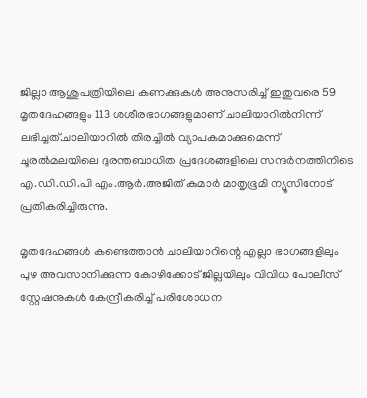ജില്ലാ ആശുപത്രിയിലെ കണക്കുകൾ അനുസരിച്ച് ഇതുവരെ 59 മൃതദേഹങ്ങളും 113 ശശീരഭാഗങ്ങളുമാണ് ചാലിയാറിൽനിന്ന് ലഭിച്ചത്.ചാലിയാറില്‍ തിരച്ചില്‍ വ്യാപകമാക്കുമെന്ന് ചൂരല്‍മലയിലെ ദുരന്തബാധിത പ്രദേശങ്ങളിലെ സന്ദര്‍നത്തിനിടെ എ.ഡി.ഡി.പി എം.ആര്‍.അജിത് കുമാര്‍ മാതൃഭൂമി ന്യൂസിനോട് പ്രതികരിച്ചിരുന്നു.

മൃതദേഹങ്ങള്‍ കണ്ടെത്താന്‍ ചാലിയാറിന്റെ എല്ലാ ഭാഗങ്ങളിലും പുഴ അവസാനിക്കുന്ന കോഴിക്കോട് ജില്ലയിലും വിവിധ പോലീസ് സ്റ്റേഷനുകള്‍ കേന്ദ്രീകരിച്ച് പരിശോധന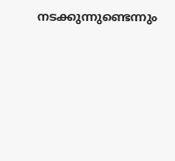നടക്കുന്നുണ്ടെന്നും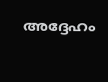അദ്ദേഹം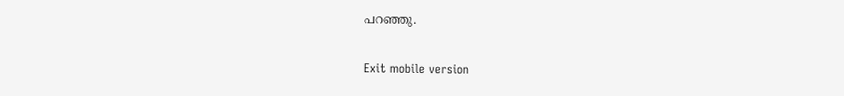പറഞ്ഞു.

Exit mobile version